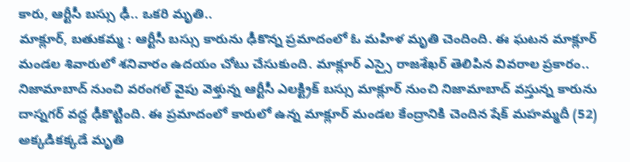కారు, ఆర్టీసీ బస్సు ఢీ.. ఒకరి మృతి..
మాక్లూర్, బతుకమ్మ : ఆర్టీసీ బస్సు కారును ఢీకొన్న ప్రమాదంలో ఓ మహిళ మృతి చెందింది. ఈ ఘటన మాక్లూర్ మండల శివారులో శనివారం ఉదయం చోటు చేసుకుంది. మాక్లూర్ ఎస్సై రాజశేఖర్ తెలిపిన వివరాల ప్రకారం.. నిజామాబాద్ నుంచి వరంగల్ వైపు వెళ్తున్న ఆర్టీసీ ఎలక్ట్రిక్ బస్సు మాక్లూర్ నుంచి నిజామాబాద్ వస్తున్న కారును దాస్నగర్ వద్ద ఢీకొట్టింది. ఈ ప్రమాదంలో కారులో ఉన్న మాక్లూర్ మండల కేంద్రానికి చెందిన షేక్ మహమ్మదీ (52) అక్కడికక్కడే మృతి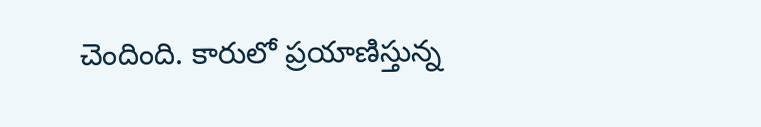చెందింది. కారులో ప్రయాణిస్తున్న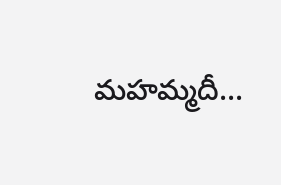మహమ్మదీ...